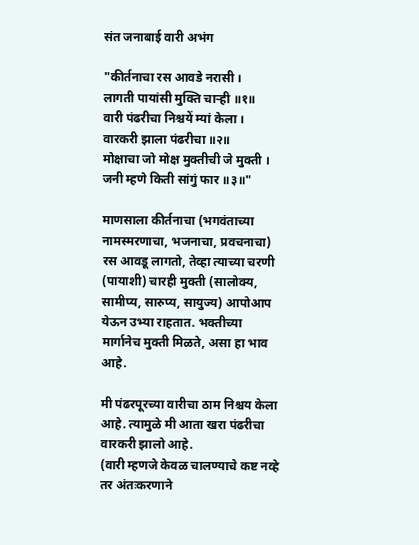संत जनाबाई वारी अभंग

"कीर्तनाचा रस आवडे नरासी ।
लागती पायांसी मुक्ति चार्‍ही ॥१॥
वारी पंढरीचा निश्चयें म्यां केला ।
वारकरी झाला पंढरीचा ॥२॥
मोक्षाचा जो मोक्ष मुक्तीची जे मुक्ती ।
जनी म्हणे किती सांगुं फार ॥३॥"

माणसाला कीर्तनाचा (भगवंताच्या नामस्मरणाचा, भजनाचा, प्रवचनाचा) रस आवडू लागतो, तेव्हा त्याच्या चरणी (पायाशी) चारही मुक्ती (सालोक्य, सामीप्य, सारुप्य, सायुज्य) आपोआप येऊन उभ्या राहतात. भक्तीच्या मार्गानेच मुक्ती मिळते, असा हा भाव आहे.

मी पंढरपूरच्या वारीचा ठाम निश्चय केला आहे. त्यामुळे मी आता खरा पंढरीचा वारकरी झालो आहे.
(वारी म्हणजे केवळ चालण्याचे कष्ट नव्हे तर अंतःकरणाने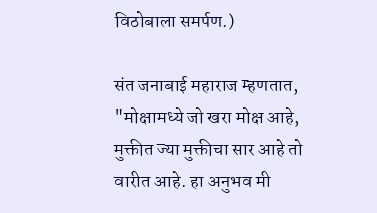विठोबाला समर्पण.)

संत जनाबाई महाराज म्हणतात, "मोक्षामध्ये जो खरा मोक्ष आहे, मुक्तीत ज्या मुक्तीचा सार आहे तो वारीत आहे. हा अनुभव मी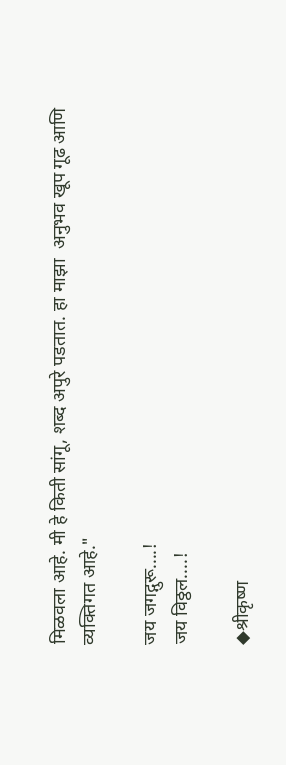मिळवला आहे. मी हे किती सांगू, शब्द अपुरे पडतात. हा माझा  अनुभव खूप गूढ आणि व्यक्तिगत आहे."

जय जगद्गुरू....!
जय विठ्ठल....!

◆श्रीकृष्ण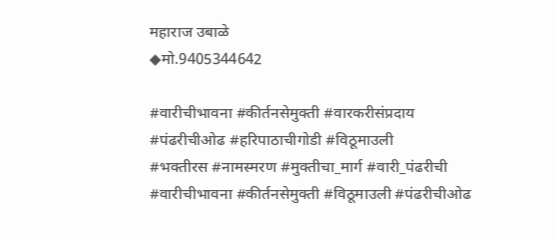महाराज उबाळे
◆मो.9405344642

#वारीचीभावना #कीर्तनसेमुक्ती #वारकरीसंप्रदाय
#पंढरीचीओढ #हरिपाठाचीगोडी #विठूमाउली
#भक्तीरस #नामस्मरण #मुक्तीचा_मार्ग #वारी_पंढरीची #वारीचीभावना #कीर्तनसेमुक्ती #विठूमाउली #पंढरीचीओढ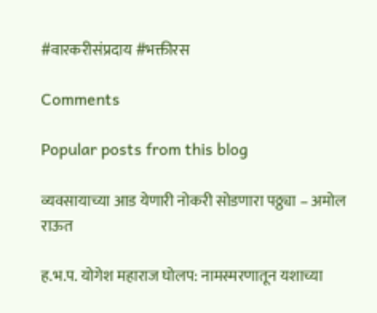#वारकरीसंप्रदाय #भक्तीरस

Comments

Popular posts from this blog

व्यवसायाच्या आड येणारी नोकरी सोडणारा पठ्ठ्या – अमोल राऊत

ह.भ.प. योगेश महाराज घोलप: नामस्मरणातून यशाच्या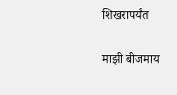शिखरापर्यंत

माझी बीजमाय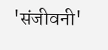'संजीवनी'